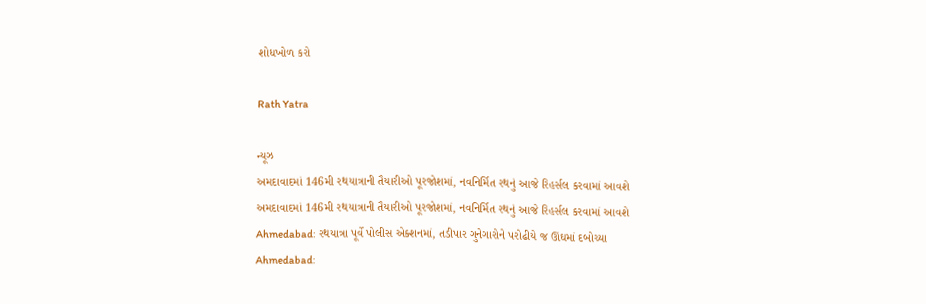શોધખોળ કરો

Rath Yatra

ન્યૂઝ
અમદાવાદમાં 146મી રથયાત્રાની તૈયારીઓ પૂરજોશમાં, નવનિર્મિત રથનું આજે રિહર્સલ કરવામાં આવશે
અમદાવાદમાં 146મી રથયાત્રાની તૈયારીઓ પૂરજોશમાં, નવનિર્મિત રથનું આજે રિહર્સલ કરવામાં આવશે
Ahmedabad: રથયાત્રા પૂર્વે પોલીસ એક્શનમાં, તડીપાર ગુનેગારોને પરોઢીયે જ ઊંઘમાં દબોચ્યા
Ahmedabad: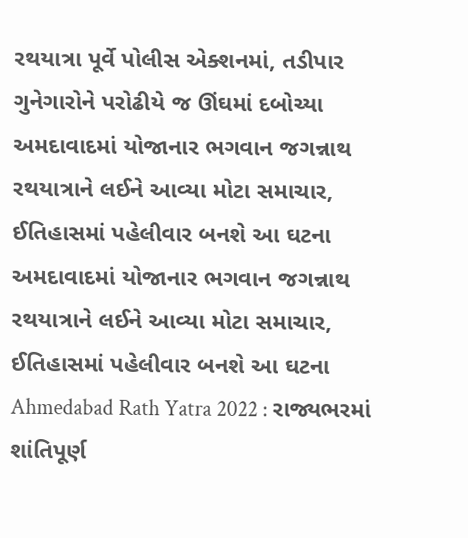રથયાત્રા પૂર્વે પોલીસ એક્શનમાં, તડીપાર ગુનેગારોને પરોઢીયે જ ઊંઘમાં દબોચ્યા
અમદાવાદમાં યોજાનાર ભગવાન જગન્નાથ રથયાત્રાને લઈને આવ્યા મોટા સમાચાર, ઈતિહાસમાં પહેલીવાર બનશે આ ઘટના
અમદાવાદમાં યોજાનાર ભગવાન જગન્નાથ રથયાત્રાને લઈને આવ્યા મોટા સમાચાર, ઈતિહાસમાં પહેલીવાર બનશે આ ઘટના
Ahmedabad Rath Yatra 2022 : રાજ્યભરમાં શાંતિપૂર્ણ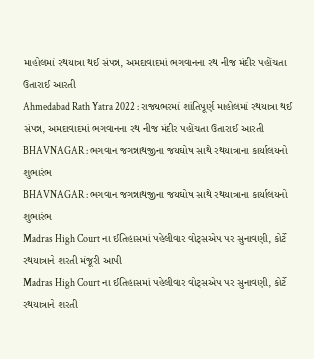માહોલમાં રથયાત્રા થઈ સંપન્ન, અમદાવાદમાં ભગવાનના રથ નીજ મંદીર પહોંચતા ઉતારાઈ આરતી
Ahmedabad Rath Yatra 2022 : રાજ્યભરમાં શાંતિપૂર્ણ માહોલમાં રથયાત્રા થઈ સંપન્ન, અમદાવાદમાં ભગવાનના રથ નીજ મંદીર પહોંચતા ઉતારાઈ આરતી
BHAVNAGAR : ભગવાન જગન્નાથજીના જયઘોષ સાથે રથયાત્રાના કાર્યાલયનો શુભારંભ
BHAVNAGAR : ભગવાન જગન્નાથજીના જયઘોષ સાથે રથયાત્રાના કાર્યાલયનો શુભારંભ
Madras High Court ના ઈતિહાસમાં પહેલીવાર વોટ્સએપ પર સુનાવણી, કોર્ટે રથયાત્રાને શરતી મંજૂરી આપી
Madras High Court ના ઈતિહાસમાં પહેલીવાર વોટ્સએપ પર સુનાવણી, કોર્ટે રથયાત્રાને શરતી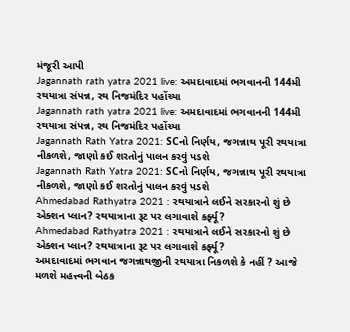મંજૂરી આપી
Jagannath rath yatra 2021 live: અમદાવાદમાં ભગવાનની 144મી રથયાત્રા સંપન્ન, રથ નિજમંદિર પહોંચ્યા
Jagannath rath yatra 2021 live: અમદાવાદમાં ભગવાનની 144મી રથયાત્રા સંપન્ન, રથ નિજમંદિર પહોંચ્યા
Jagannath Rath Yatra 2021: SCનો નિર્ણય, જગન્નાથ પૂરી રથયાત્રા નીકળશે, જાણો કઈ શરતોનું પાલન કરવું પડશે
Jagannath Rath Yatra 2021: SCનો નિર્ણય, જગન્નાથ પૂરી રથયાત્રા નીકળશે, જાણો કઈ શરતોનું પાલન કરવું પડશે
Ahmedabad Rathyatra 2021 : રથયાત્રાને લઈને સરકારનો શું છે એક્શન પ્લાન? રથયાત્રાના રૂટ પર લગાવાશે કર્ફ્યૂ?
Ahmedabad Rathyatra 2021 : રથયાત્રાને લઈને સરકારનો શું છે એક્શન પ્લાન? રથયાત્રાના રૂટ પર લગાવાશે કર્ફ્યૂ?
અમદાવાદમાં ભગવાન જગન્નાથજીની રથયાત્રા નિકળશે કે નહીં ? આજે મળશે મહત્ત્વની બેઠક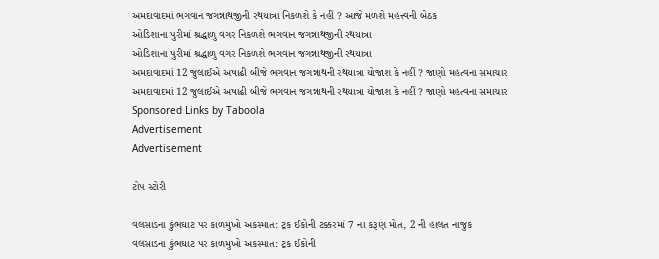અમદાવાદમાં ભગવાન જગન્નાથજીની રથયાત્રા નિકળશે કે નહીં ? આજે મળશે મહત્ત્વની બેઠક
ઓડિશાના પુરીમાં શ્રદ્ધાળુ વગર નિકળશે ભગવાન જગન્નાથજીની રથયાત્રા
ઓડિશાના પુરીમાં શ્રદ્ધાળુ વગર નિકળશે ભગવાન જગન્નાથજીની રથયાત્રા
અમદાવાદમાં 12 જુલાઈએ અષાઢી બીજે ભગવાન જગન્નાથની રથયાત્રા યોજાશ કે નહીં ? જાણો મહત્વના સમાચાર
અમદાવાદમાં 12 જુલાઈએ અષાઢી બીજે ભગવાન જગન્નાથની રથયાત્રા યોજાશ કે નહીં ? જાણો મહત્વના સમાચાર
Sponsored Links by Taboola
Advertisement
Advertisement

ટોપ સ્ટોરી

વલસાડના કુંભઘાટ પર કાળમુખો અકસ્માત: ટ્રક ઈકોની ટક્કરમાં 7 ના કરૂણ મોત, 2 ની હાલત નાજુક
વલસાડના કુંભઘાટ પર કાળમુખો અકસ્માત: ટ્રક ઈકોની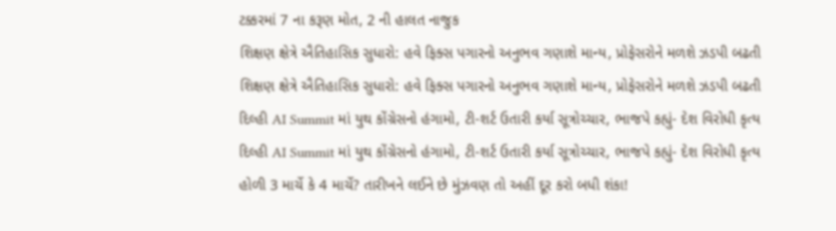ટક્કરમાં 7 ના કરૂણ મોત, 2 ની હાલત નાજુક
શિક્ષણ ક્ષેત્રે ઐતિહાસિક સુધારો: હવે ફિક્સ પગારનો અનુભવ ગણાશે માન્ય, પ્રોફેસરોને મળશે ઝડપી બઢતી
શિક્ષણ ક્ષેત્રે ઐતિહાસિક સુધારો: હવે ફિક્સ પગારનો અનુભવ ગણાશે માન્ય, પ્રોફેસરોને મળશે ઝડપી બઢતી
દિલ્હી AI Summit માં યુથ કોંગ્રેસનો હંગામો, ટી-શર્ટ ઉતારી કર્યા સૂત્રોચ્ચાર, ભાજપે કહ્યું- દેશ વિરોધી કૃત્ય
દિલ્હી AI Summit માં યુથ કોંગ્રેસનો હંગામો, ટી-શર્ટ ઉતારી કર્યા સૂત્રોચ્ચાર, ભાજપે કહ્યું- દેશ વિરોધી કૃત્ય
હોળી 3 માર્ચે કે 4 માર્ચે? તારીખને લઈને છે મુંઝવણ તો અહીં દૂર કરો બધી શંકા!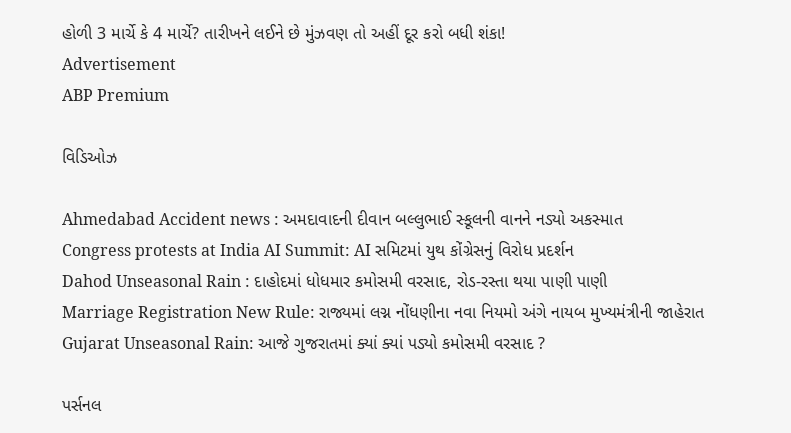હોળી 3 માર્ચે કે 4 માર્ચે? તારીખને લઈને છે મુંઝવણ તો અહીં દૂર કરો બધી શંકા!
Advertisement
ABP Premium

વિડિઓઝ

Ahmedabad Accident news : અમદાવાદની દીવાન બલ્લુભાઈ સ્કૂલની વાનને નડ્યો અકસ્માત
Congress protests at India AI Summit: AI સમિટમાં યુથ કોંગ્રેસનું વિરોધ પ્રદર્શન
Dahod Unseasonal Rain : દાહોદમાં ધોધમાર કમોસમી વરસાદ, રોડ-રસ્તા થયા પાણી પાણી
Marriage Registration New Rule: રાજ્યમાં લગ્ન નોંધણીના નવા નિયમો અંગે નાયબ મુખ્યમંત્રીની જાહેરાત
Gujarat Unseasonal Rain: આજે ગુજરાતમાં ક્યાં ક્યાં પડ્યો કમોસમી વરસાદ ?

પર્સનલ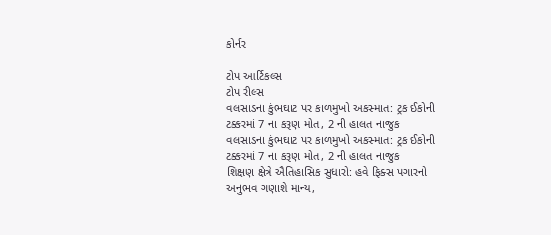કોર્નર

ટોપ આર્ટિકલ્સ
ટોપ રીલ્સ
વલસાડના કુંભઘાટ પર કાળમુખો અકસ્માત: ટ્રક ઈકોની ટક્કરમાં 7 ના કરૂણ મોત, 2 ની હાલત નાજુક
વલસાડના કુંભઘાટ પર કાળમુખો અકસ્માત: ટ્રક ઈકોની ટક્કરમાં 7 ના કરૂણ મોત, 2 ની હાલત નાજુક
શિક્ષણ ક્ષેત્રે ઐતિહાસિક સુધારો: હવે ફિક્સ પગારનો અનુભવ ગણાશે માન્ય,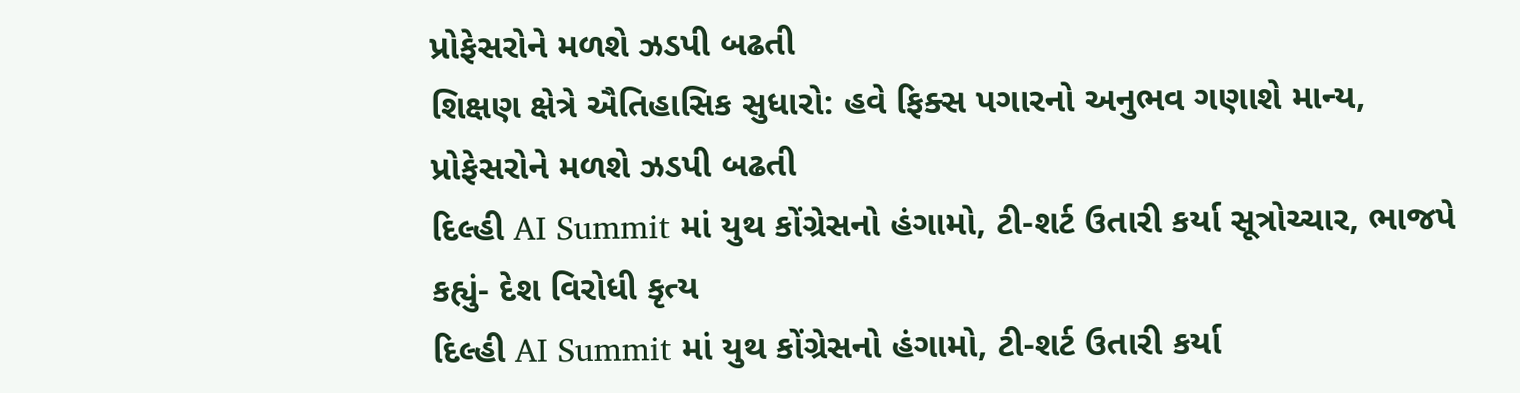પ્રોફેસરોને મળશે ઝડપી બઢતી
શિક્ષણ ક્ષેત્રે ઐતિહાસિક સુધારો: હવે ફિક્સ પગારનો અનુભવ ગણાશે માન્ય, પ્રોફેસરોને મળશે ઝડપી બઢતી
દિલ્હી AI Summit માં યુથ કોંગ્રેસનો હંગામો, ટી-શર્ટ ઉતારી કર્યા સૂત્રોચ્ચાર, ભાજપે કહ્યું- દેશ વિરોધી કૃત્ય
દિલ્હી AI Summit માં યુથ કોંગ્રેસનો હંગામો, ટી-શર્ટ ઉતારી કર્યા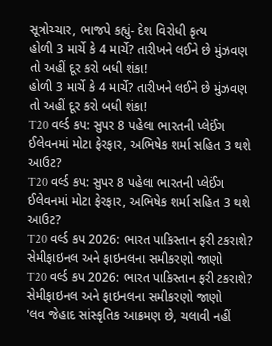સૂત્રોચ્ચાર, ભાજપે કહ્યું- દેશ વિરોધી કૃત્ય
હોળી 3 માર્ચે કે 4 માર્ચે? તારીખને લઈને છે મુંઝવણ તો અહીં દૂર કરો બધી શંકા!
હોળી 3 માર્ચે કે 4 માર્ચે? તારીખને લઈને છે મુંઝવણ તો અહીં દૂર કરો બધી શંકા!
T20 વર્લ્ડ કપ: સુપર 8 પહેલા ભારતની પ્લેઈંગ ઈલેવનમાં મોટા ફેરફાર, અભિષેક શર્મા સહિત 3 થશે આઉટ?
T20 વર્લ્ડ કપ: સુપર 8 પહેલા ભારતની પ્લેઈંગ ઈલેવનમાં મોટા ફેરફાર, અભિષેક શર્મા સહિત 3 થશે આઉટ?
T20 વર્લ્ડ કપ 2026: ભારત પાકિસ્તાન ફરી ટકરાશે? સેમીફાઇનલ અને ફાઇનલના સમીકરણો જાણો
T20 વર્લ્ડ કપ 2026: ભારત પાકિસ્તાન ફરી ટકરાશે? સેમીફાઇનલ અને ફાઇનલના સમીકરણો જાણો
'લવ જેહાદ સાંસ્કૃતિક આક્રમણ છે, ચલાવી નહીં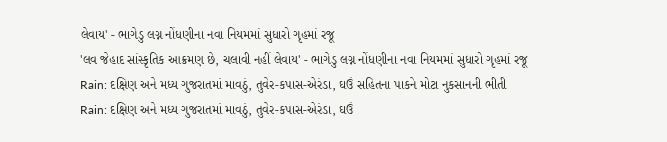લેવાય' - ભાગેડુ લગ્ન નોંધણીના નવા નિયમમાં સુધારો ગૃહમાં રજૂ
'લવ જેહાદ સાંસ્કૃતિક આક્રમણ છે, ચલાવી નહીં લેવાય' - ભાગેડુ લગ્ન નોંધણીના નવા નિયમમાં સુધારો ગૃહમાં રજૂ
Rain: દક્ષિણ અને મધ્ય ગુજરાતમાં માવઠું, તુવેર-કપાસ-એરંડા, ઘઉં સહિતના પાકને મોટા નુકસાનની ભીતી
Rain: દક્ષિણ અને મધ્ય ગુજરાતમાં માવઠું, તુવેર-કપાસ-એરંડા, ઘઉં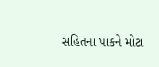સહિતના પાકને મોટા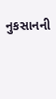નુકસાનની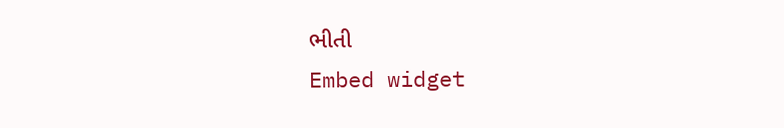ભીતી
Embed widget